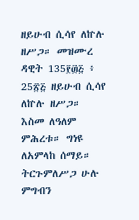ዘይሁብ ሲሳየ ለኵሉ ዘሥጋ። መዝሙረ ዳዊት 135፻፴፭ ፥ 25፳፭ ዘይሁብ ሲሳየ ለኵሉ ዘሥጋ። እስመ ለዓለም ምሕረቱ። ግነዩ ለአምላከ ሰማይ። ትርጉምለሥጋ ሁሉ ምግብን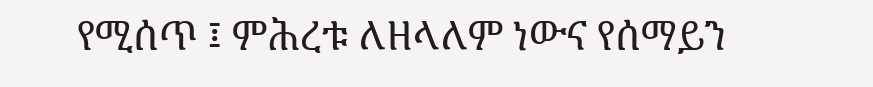የሚሰጥ ፤ ምሕረቱ ለዘላለም ነውና የሰማይን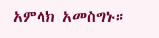አምላክ አመስግኑ።